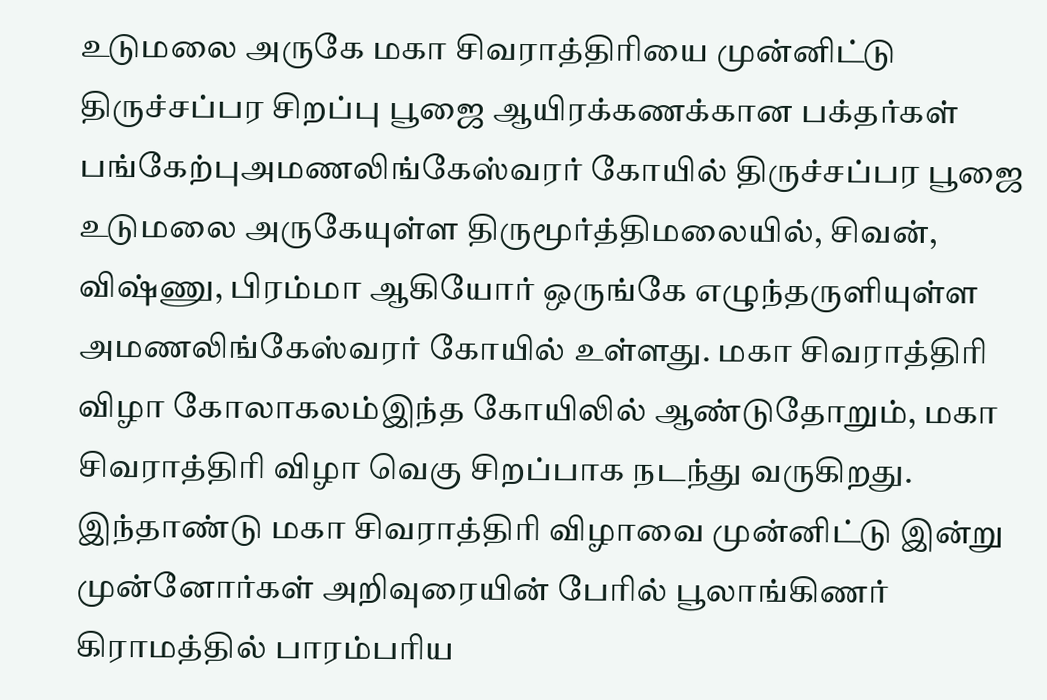உடுமலை அருகே மகா சிவராத்திரியை முன்னிட்டு திருச்சப்பர சிறப்பு பூஜை ஆயிரக்கணக்கான பக்தர்கள் பங்கேற்புஅமணலிங்கேஸ்வரர் கோயில் திருச்சப்பர பூஜை உடுமலை அருகேயுள்ள திருமூர்த்திமலையில், சிவன், விஷ்ணு, பிரம்மா ஆகியோர் ஒருங்கே எழுந்தருளியுள்ள அமணலிங்கேஸ்வரர் கோயில் உள்ளது. மகா சிவராத்திரி விழா கோலாகலம்இந்த கோயிலில் ஆண்டுதோறும், மகா சிவராத்திரி விழா வெகு சிறப்பாக நடந்து வருகிறது. இந்தாண்டு மகா சிவராத்திரி விழாவை முன்னிட்டு இன்று முன்னோர்கள் அறிவுரையின் பேரில் பூலாங்கிணர் கிராமத்தில் பாரம்பரிய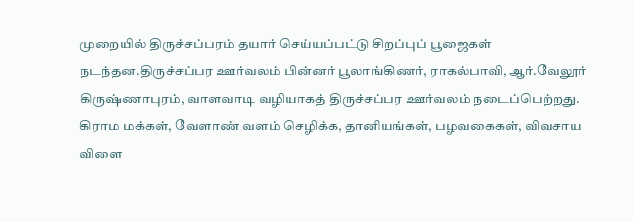முறையில் திருச்சப்பரம் தயார் செய்யப்பட்டு சிறப்புப் பூஜைகள் நடந்தன.திருச்சப்பர ஊர்வலம் பின்னர் பூலாங்கிணர், ராகல்பாவி, ஆர்.வேலூர் கிருஷ்ணாபுரம், வாளவாடி வழியாகத் திருச்சப்பர ஊர்வலம் நடைப்பெற்றது. கிராம மக்கள், வேளாண் வளம் செழிக்க, தானியங்கள், பழவகைகள், விவசாய விளை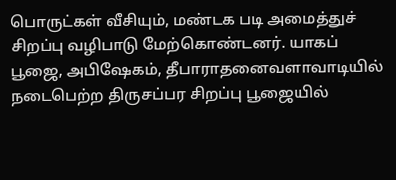பொருட்கள் வீசியும், மண்டக படி அமைத்துச் சிறப்பு வழிபாடு மேற்கொண்டனர். யாகப் பூஜை, அபிஷேகம், தீபாராதனைவளாவாடியில் நடைபெற்ற திருசப்பர சிறப்பு பூஜையில்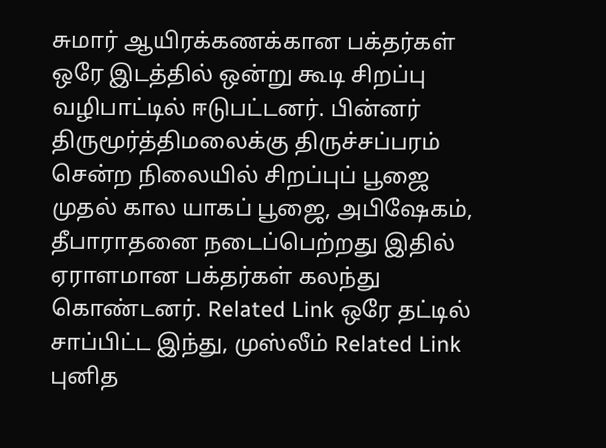சுமார் ஆயிரக்கணக்கான பக்தர்கள் ஒரே இடத்தில் ஒன்று கூடி சிறப்பு வழிபாட்டில் ஈடுபட்டனர். பின்னர் திருமூர்த்திமலைக்கு திருச்சப்பரம் சென்ற நிலையில் சிறப்புப் பூஜை முதல் கால யாகப் பூஜை, அபிஷேகம், தீபாராதனை நடைப்பெற்றது இதில் ஏராளமான பக்தர்கள் கலந்து கொண்டனர். Related Link ஒரே தட்டில் சாப்பிட்ட இந்து, முஸ்லீம் Related Link புனித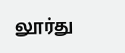லூர்து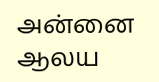அன்னை ஆலய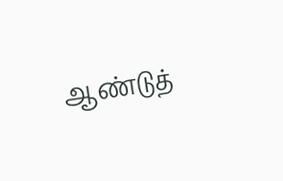ஆண்டுத்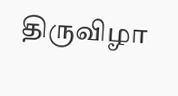திருவிழா